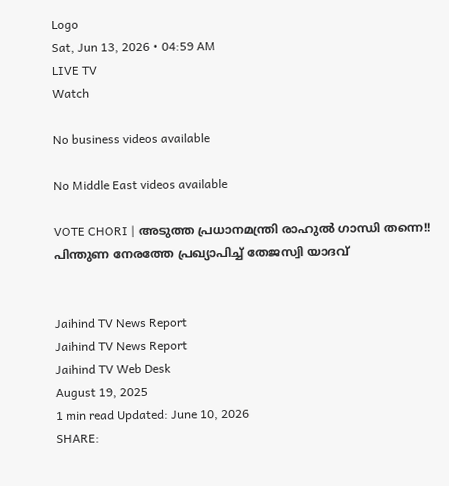Logo
Sat, Jun 13, 2026 • 04:59 AM
LIVE TV
Watch

No business videos available

No Middle East videos available

VOTE CHORI | അടുത്ത പ്രധാനമന്ത്രി രാഹുല്‍ ഗാന്ധി തന്നെ!! പിന്തുണ നേരത്തേ പ്രഖ്യാപിച്ച് തേജസ്വി യാദവ്


Jaihind TV News Report
Jaihind TV News Report
Jaihind TV Web Desk
August 19, 2025
1 min read Updated: June 10, 2026
SHARE: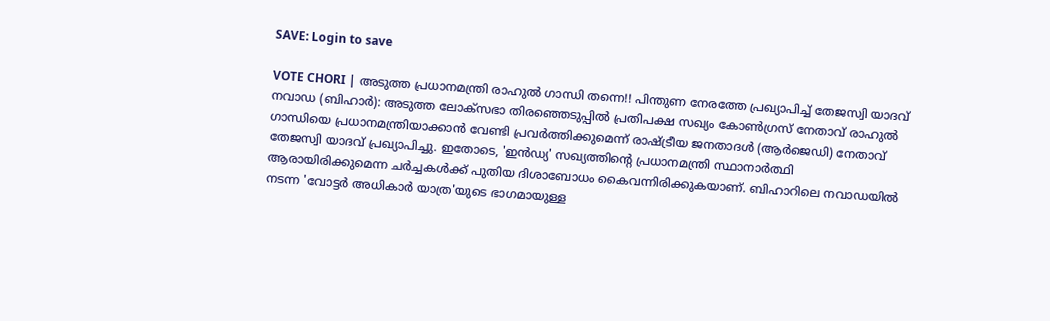SAVE: Login to save

VOTE CHORI | അടുത്ത പ്രധാനമന്ത്രി രാഹുല്‍ ഗാന്ധി തന്നെ!! പിന്തുണ നേരത്തേ പ്രഖ്യാപിച്ച് തേജസ്വി യാദവ്
നവാഡ (ബിഹാര്‍): അടുത്ത ലോക്സഭാ തിരഞ്ഞെടുപ്പില്‍ പ്രതിപക്ഷ സഖ്യം കോണ്‍ഗ്രസ് നേതാവ് രാഹുല്‍ ഗാന്ധിയെ പ്രധാനമന്ത്രിയാക്കാന്‍ വേണ്ടി പ്രവര്‍ത്തിക്കുമെന്ന് രാഷ്ട്രീയ ജനതാദള്‍ (ആര്‍ജെഡി) നേതാവ് തേജസ്വി യാദവ് പ്രഖ്യാപിച്ചു. ഇതോടെ, 'ഇന്‍ഡ്യ' സഖ്യത്തിന്റെ പ്രധാനമന്ത്രി സ്ഥാനാര്‍ത്ഥി ആരായിരിക്കുമെന്ന ചര്‍ച്ചകള്‍ക്ക് പുതിയ ദിശാബോധം കൈവന്നിരിക്കുകയാണ്. ബിഹാറിലെ നവാഡയില്‍ നടന്ന 'വോട്ടര്‍ അധികാര്‍ യാത്ര'യുടെ ഭാഗമായുള്ള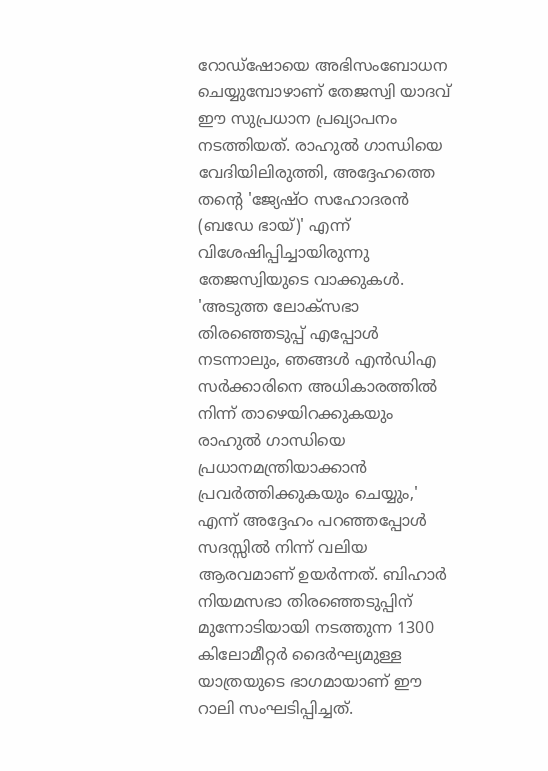റോഡ്ഷോയെ അഭിസംബോധന ചെയ്യുമ്പോഴാണ് തേജസ്വി യാദവ് ഈ സുപ്രധാന പ്രഖ്യാപനം നടത്തിയത്. രാഹുല്‍ ഗാന്ധിയെ വേദിയിലിരുത്തി, അദ്ദേഹത്തെ തന്റെ 'ജ്യേഷ്ഠ സഹോദരന്‍ (ബഡേ ഭായ്)' എന്ന് വിശേഷിപ്പിച്ചായിരുന്നു തേജസ്വിയുടെ വാക്കുകള്‍. 'അടുത്ത ലോക്സഭാ തിരഞ്ഞെടുപ്പ് എപ്പോള്‍ നടന്നാലും, ഞങ്ങള്‍ എന്‍ഡിഎ സര്‍ക്കാരിനെ അധികാരത്തില്‍ നിന്ന് താഴെയിറക്കുകയും രാഹുല്‍ ഗാന്ധിയെ പ്രധാനമന്ത്രിയാക്കാന്‍ പ്രവര്‍ത്തിക്കുകയും ചെയ്യും,' എന്ന് അദ്ദേഹം പറഞ്ഞപ്പോള്‍ സദസ്സില്‍ നിന്ന് വലിയ ആരവമാണ് ഉയര്‍ന്നത്. ബിഹാര്‍ നിയമസഭാ തിരഞ്ഞെടുപ്പിന് മുന്നോടിയായി നടത്തുന്ന 1300 കിലോമീറ്റര്‍ ദൈര്‍ഘ്യമുള്ള യാത്രയുടെ ഭാഗമായാണ് ഈ റാലി സംഘടിപ്പിച്ചത്.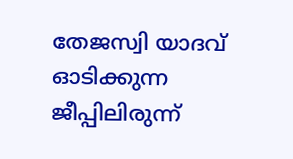തേജസ്വി യാദവ് ഓടിക്കുന്ന ജീപ്പിലിരുന്ന്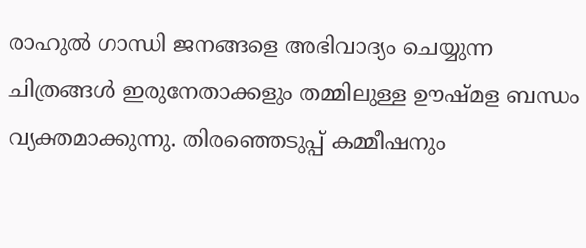രാഹുല്‍ ഗാന്ധി ജനങ്ങളെ അഭിവാദ്യം ചെയ്യുന്ന ചിത്രങ്ങള്‍ ഇരുനേതാക്കളും തമ്മിലുള്ള ഊഷ്മള ബന്ധം വ്യക്തമാക്കുന്നു. തിരഞ്ഞെടുപ്പ് കമ്മീഷനും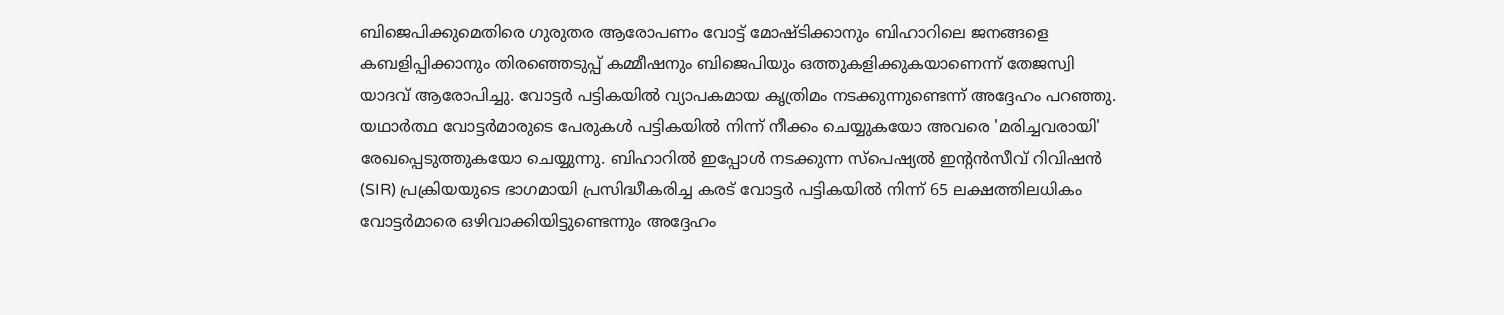ബിജെപിക്കുമെതിരെ ഗുരുതര ആരോപണം വോട്ട് മോഷ്ടിക്കാനും ബിഹാറിലെ ജനങ്ങളെ കബളിപ്പിക്കാനും തിരഞ്ഞെടുപ്പ് കമ്മീഷനും ബിജെപിയും ഒത്തുകളിക്കുകയാണെന്ന് തേജസ്വി യാദവ് ആരോപിച്ചു. വോട്ടര്‍ പട്ടികയില്‍ വ്യാപകമായ കൃത്രിമം നടക്കുന്നുണ്ടെന്ന് അദ്ദേഹം പറഞ്ഞു. യഥാര്‍ത്ഥ വോട്ടര്‍മാരുടെ പേരുകള്‍ പട്ടികയില്‍ നിന്ന് നീക്കം ചെയ്യുകയോ അവരെ 'മരിച്ചവരായി' രേഖപ്പെടുത്തുകയോ ചെയ്യുന്നു. ബിഹാറില്‍ ഇപ്പോള്‍ നടക്കുന്ന സ്‌പെഷ്യല്‍ ഇന്റന്‍സീവ് റിവിഷന്‍ (SIR) പ്രക്രിയയുടെ ഭാഗമായി പ്രസിദ്ധീകരിച്ച കരട് വോട്ടര്‍ പട്ടികയില്‍ നിന്ന് 65 ലക്ഷത്തിലധികം വോട്ടര്‍മാരെ ഒഴിവാക്കിയിട്ടുണ്ടെന്നും അദ്ദേഹം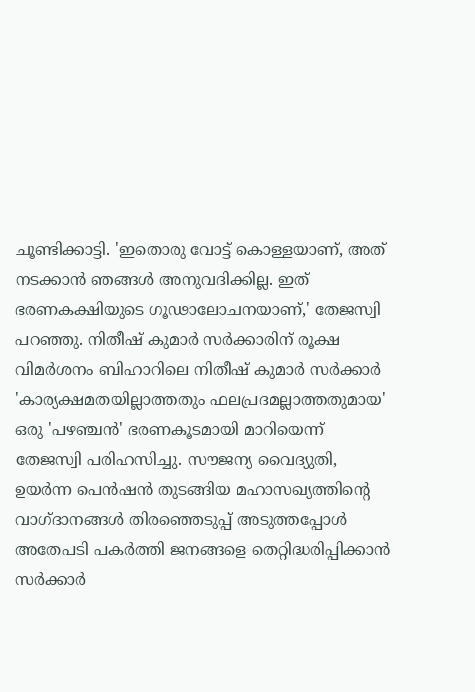ചൂണ്ടിക്കാട്ടി. 'ഇതൊരു വോട്ട് കൊള്ളയാണ്, അത് നടക്കാന്‍ ഞങ്ങള്‍ അനുവദിക്കില്ല. ഇത് ഭരണകക്ഷിയുടെ ഗൂഢാലോചനയാണ്,' തേജസ്വി പറഞ്ഞു. നിതീഷ് കുമാര്‍ സര്‍ക്കാരിന് രൂക്ഷ വിമര്‍ശനം ബിഹാറിലെ നിതീഷ് കുമാര്‍ സര്‍ക്കാര്‍ 'കാര്യക്ഷമതയില്ലാത്തതും ഫലപ്രദമല്ലാത്തതുമായ' ഒരു 'പഴഞ്ചന്‍' ഭരണകൂടമായി മാറിയെന്ന് തേജസ്വി പരിഹസിച്ചു. സൗജന്യ വൈദ്യുതി, ഉയര്‍ന്ന പെന്‍ഷന്‍ തുടങ്ങിയ മഹാസഖ്യത്തിന്റെ വാഗ്ദാനങ്ങള്‍ തിരഞ്ഞെടുപ്പ് അടുത്തപ്പോള്‍ അതേപടി പകര്‍ത്തി ജനങ്ങളെ തെറ്റിദ്ധരിപ്പിക്കാന്‍ സര്‍ക്കാര്‍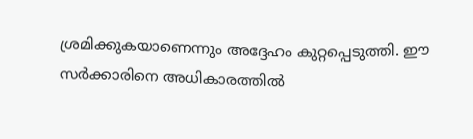ശ്രമിക്കുകയാണെന്നും അദ്ദേഹം കുറ്റപ്പെടുത്തി. ഈ സര്‍ക്കാരിനെ അധികാരത്തില്‍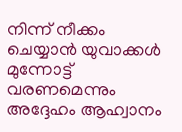നിന്ന് നീക്കം ചെയ്യാന്‍ യുവാക്കള്‍ മുന്നോട്ട് വരണമെന്നും അദ്ദേഹം ആഹ്വാനം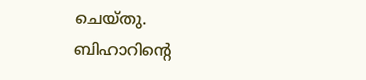ചെയ്തു. ബിഹാറിന്റെ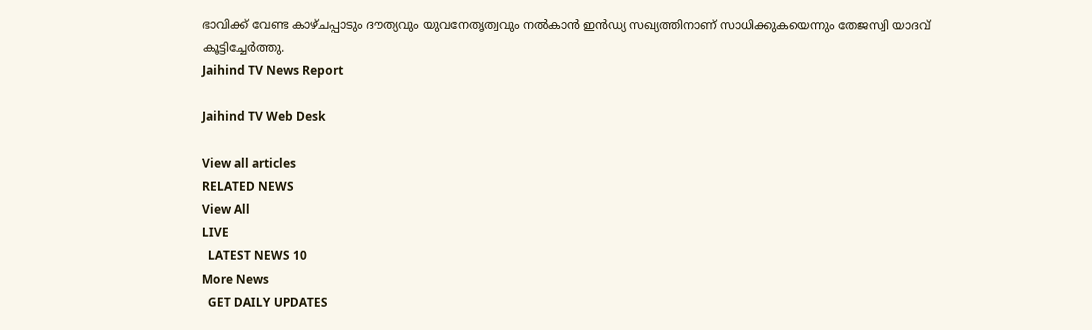ഭാവിക്ക് വേണ്ട കാഴ്ചപ്പാടും ദൗത്യവും യുവനേതൃത്വവും നല്‍കാന്‍ ഇന്‍ഡ്യ സഖ്യത്തിനാണ് സാധിക്കുകയെന്നും തേജസ്വി യാദവ് കൂട്ടിച്ചേര്‍ത്തു.
Jaihind TV News Report

Jaihind TV Web Desk

View all articles
RELATED NEWS
View All
LIVE
  LATEST NEWS 10
More News
  GET DAILY UPDATES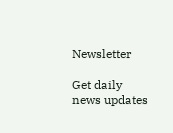Newsletter

Get daily news updates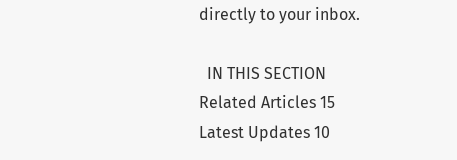directly to your inbox.

  IN THIS SECTION
Related Articles 15
Latest Updates 10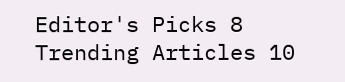Editor's Picks 8
Trending Articles 10